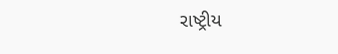રાષ્ટ્રીય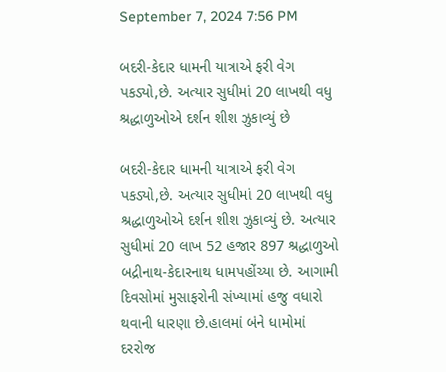September 7, 2024 7:56 PM

બદરી-કેદાર ધામની યાત્રાએ ફરી વેગ પકડ્યો,છે. અત્યાર સુધીમાં 20 લાખથી વધુ શ્રદ્ધાળુઓએ દર્શન શીશ ઝુકાવ્યું છે

બદરી-કેદાર ધામની યાત્રાએ ફરી વેગ પકડ્યો,છે. અત્યાર સુધીમાં 20 લાખથી વધુ શ્રદ્ધાળુઓએ દર્શન શીશ ઝુકાવ્યું છે. અત્યાર સુધીમાં 20 લાખ 52 હજાર 897 શ્રદ્ધાળુઓ બદ્રીનાથ-કેદારનાથ ધામપહોંચ્યા છે. આગામી દિવસોમાં મુસાફરોની સંખ્યામાં હજુ વધારો થવાની ધારણા છે.હાલમાં બંને ધામોમાં દરરોજ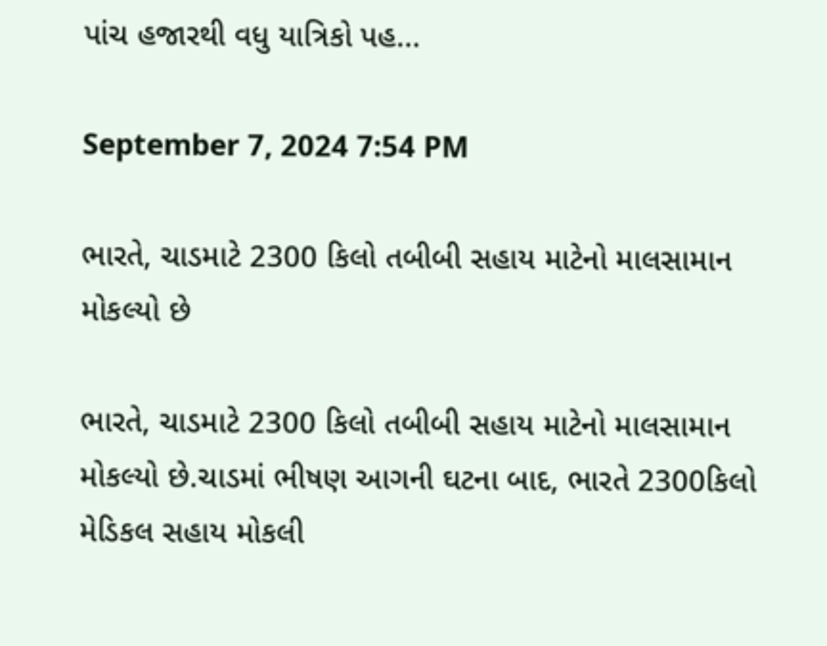પાંચ હજારથી વધુ યાત્રિકો પહ...

September 7, 2024 7:54 PM

ભારતે, ચાડમાટે 2300 કિલો તબીબી સહાય માટેનો માલસામાન  મોકલ્યો છે

ભારતે, ચાડમાટે 2300 કિલો તબીબી સહાય માટેનો માલસામાન  મોકલ્યો છે.ચાડમાં ભીષણ આગની ઘટના બાદ, ભારતે 2300કિલો મેડિકલ સહાય મોકલી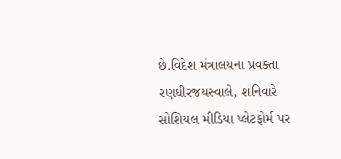છે.વિદેશ મંત્રાલયના પ્રવક્તા રણધીરજયસ્વાલે, શનિવારે સોશિયલ મીડિયા પ્લેટફોર્મ પર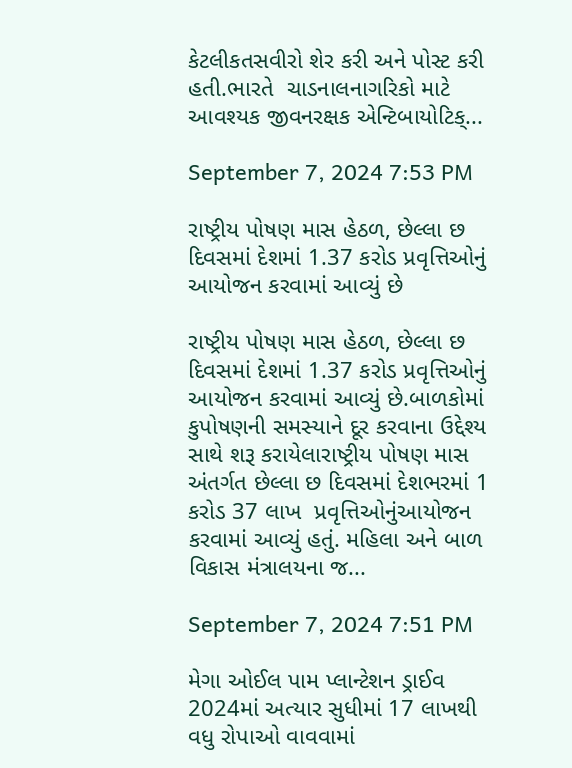કેટલીકતસવીરો શેર કરી અને પોસ્ટ કરી હતી.ભારતે  ચાડનાલનાગરિકો માટે  આવશ્યક જીવનરક્ષક એન્ટિબાયોટિક્...

September 7, 2024 7:53 PM

રાષ્ટ્રીય પોષણ માસ હેઠળ, છેલ્લા છ દિવસમાં દેશમાં 1.37 કરોડ પ્રવૃત્તિઓનું આયોજન કરવામાં આવ્યું છે

રાષ્ટ્રીય પોષણ માસ હેઠળ, છેલ્લા છ દિવસમાં દેશમાં 1.37 કરોડ પ્રવૃત્તિઓનું આયોજન કરવામાં આવ્યું છે.બાળકોમાં કુપોષણની સમસ્યાને દૂર કરવાના ઉદ્દેશ્ય સાથે શરૂ કરાયેલારાષ્ટ્રીય પોષણ માસ અંતર્ગત છેલ્લા છ દિવસમાં દેશભરમાં 1 કરોડ 37 લાખ  પ્રવૃત્તિઓનુંઆયોજન કરવામાં આવ્યું હતું. મહિલા અને બાળ વિકાસ મંત્રાલયના જ...

September 7, 2024 7:51 PM

મેગા ઓઈલ પામ પ્લાન્ટેશન ડ્રાઈવ 2024માં અત્યાર સુધીમાં 17 લાખથી વધુ રોપાઓ વાવવામાં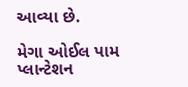આવ્યા છે.

મેગા ઓઈલ પામ પ્લાન્ટેશન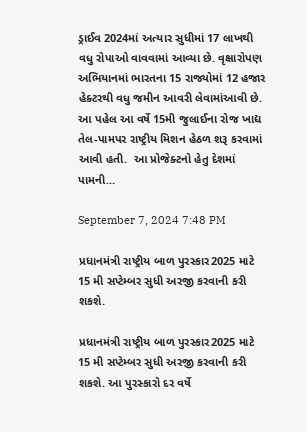ડ્રાઈવ 2024માં અત્યાર સુધીમાં 17 લાખથી વધુ રોપાઓ વાવવામાં આવ્યા છે. વૃક્ષારોપણ અભિયાનમાં ભારતના 15 રાજ્યોમાં 12 હજાર હેક્ટરથી વધુ જમીન આવરી લેવામાંઆવી છે. આ પહેલ આ વર્ષે 15મી જુલાઈના રોજ ખાદ્ય તેલ-પામપર રાષ્ટ્રીય મિશન હેઠળ શરૂ કરવામાં આવી હતી.  આ પ્રોજેક્ટનો હેતુ દેશમાં પામની...

September 7, 2024 7:48 PM

પ્રધાનમંત્રી રાષ્ટ્રીય બાળ પુરસ્કાર2025 માટે 15 મી સપ્ટેમ્બર સુધી અરજી કરવાની કરી શકશે.

પ્રધાનમંત્રી રાષ્ટ્રીય બાળ પુરસ્કાર2025 માટે 15 મી સપ્ટેમ્બર સુધી અરજી કરવાની કરી શકશે. આ પુરસ્કારો દર વર્ષે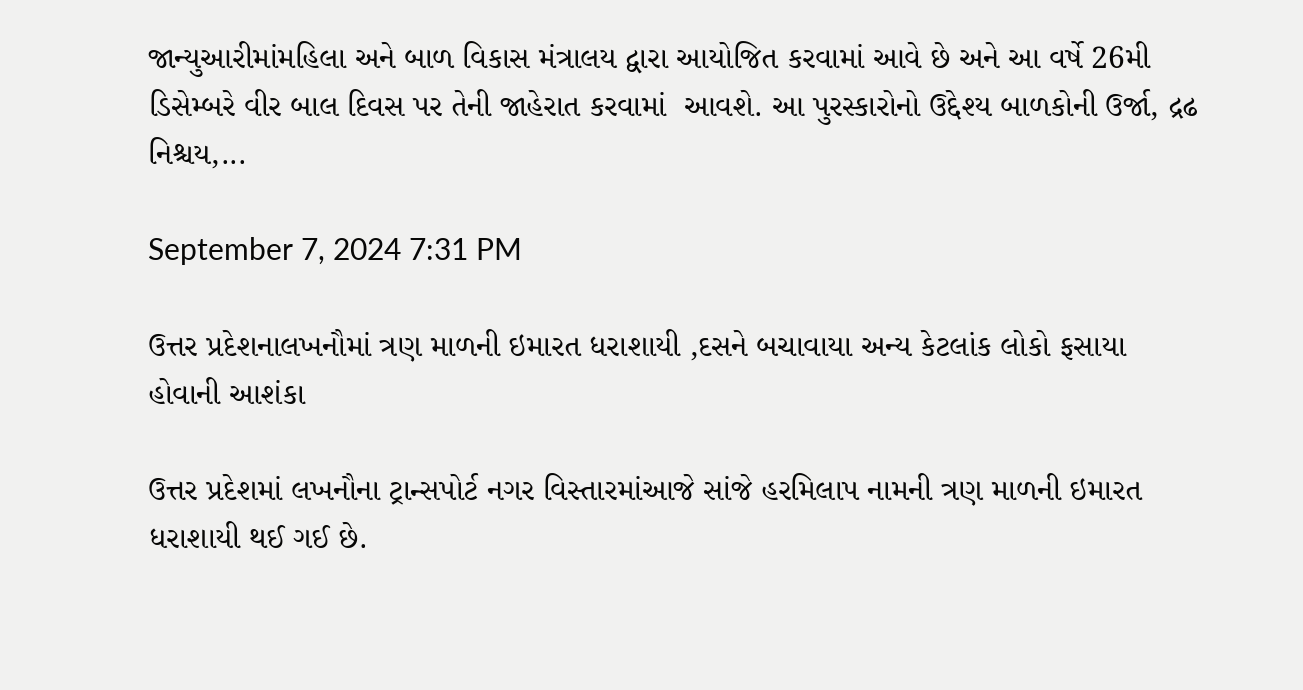જાન્યુઆરીમાંમહિલા અને બાળ વિકાસ મંત્રાલય દ્વારા આયોજિત કરવામાં આવે છે અને આ વર્ષે 26મી ડિસેમ્બરે વીર બાલ દિવસ પર તેની જાહેરાત કરવામાં  આવશે. આ પુરસ્કારોનો ઉદ્દેશ્ય બાળકોની ઉર્જા, દ્રઢ નિશ્ચય,...

September 7, 2024 7:31 PM

ઉત્તર પ્રદેશનાલખનૌમાં ત્રણ માળની ઇમારત ધરાશાયી ,દસને બચાવાયા અન્ય કેટલાંક લોકો ફસાયા હોવાની આશંકા

ઉત્તર પ્રદેશમાં લખનૌના ટ્રાન્સપોર્ટ નગર વિસ્તારમાંઆજે સાંજે હરમિલાપ નામની ત્રણ માળની ઇમારત ધરાશાયી થઈ ગઈ છે.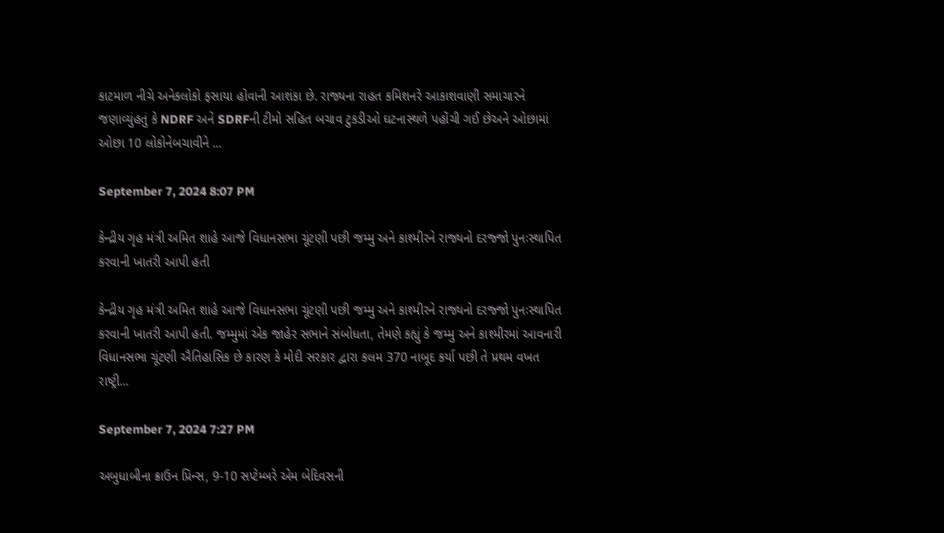કાટમાળ નીચે અનેકલોકો ફસાયા હોવાની આશંકા છે. રાજ્યના રાહત કમિશનરે આકાશવાણી સમાચારને જણાવ્યુંહતું કે NDRF અને SDRFની ટીમો સહિત બચાવ ટુકડીઓ ઘટનાસ્થળે પહોંચી ગઈ છેઅને ઓછામાં ઓછા 10 લોકોનેબચાવીને ...

September 7, 2024 8:07 PM

કેન્દ્રીય ગૃહ મંત્રી અમિત શાહે આજે વિધાનસભા ચૂંટણી પછી જમ્મુ અને કાશ્મીરને રાજ્યનો દરજ્જો પુનઃસ્થાપિત કરવાની ખાતરી આપી હતી

કેન્દ્રીય ગૃહ મંત્રી અમિત શાહે આજે વિધાનસભા ચૂંટણી પછી જમ્મુ અને કાશ્મીરને રાજ્યનો દરજ્જો પુનઃસ્થાપિત કરવાની ખાતરી આપી હતી. જમ્મુમાં એક જાહેર સભાને સંબોધતા, તેમણે કહ્યું કે જમ્મુ અને કાશ્મીરમાં આવનારી વિધાનસભા ચૂંટણી ઐતિહાસિક છે કારણ કે મોદી સરકાર દ્વારા કલમ 370 નાબૂદ કર્યા પછી તે પ્રથમ વખત રાષ્ટ્રી...

September 7, 2024 7:27 PM

અબુધાબીના ક્રાઉન પ્રિન્સ, 9-10 સપ્ટેમ્બરે એમ બેદિવસની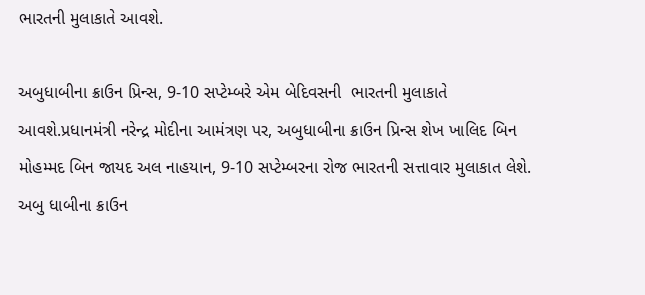ભારતની મુલાકાતે આવશે.

અબુધાબીના ક્રાઉન પ્રિન્સ, 9-10 સપ્ટેમ્બરે એમ બેદિવસની  ભારતની મુલાકાતે આવશે.પ્રધાનમંત્રી નરેન્દ્ર મોદીના આમંત્રણ પર, અબુધાબીના ક્રાઉન પ્રિન્સ શેખ ખાલિદ બિન મોહમ્મદ બિન જાયદ અલ નાહયાન, 9-10 સપ્ટેમ્બરના રોજ ભારતની સત્તાવાર મુલાકાત લેશે. અબુ ધાબીના ક્રાઉન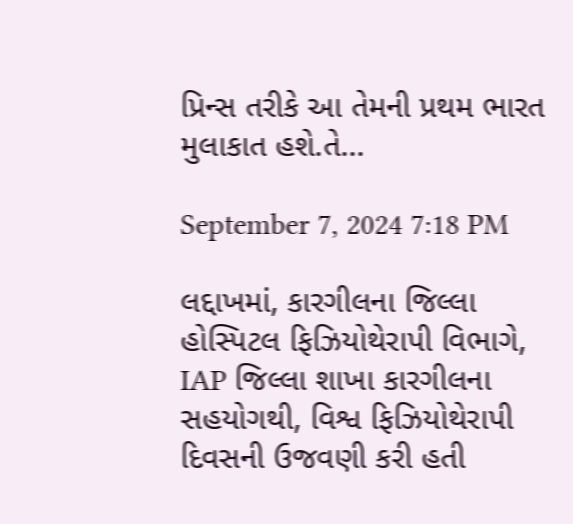પ્રિન્સ તરીકે આ તેમની પ્રથમ ભારત મુલાકાત હશે.તે...

September 7, 2024 7:18 PM

લદ્દાખમાં, કારગીલના જિલ્લા હોસ્પિટલ ફિઝિયોથેરાપી વિભાગે, IAP જિલ્લા શાખા કારગીલના સહયોગથી, વિશ્વ ફિઝિયોથેરાપી દિવસની ઉજવણી કરી હતી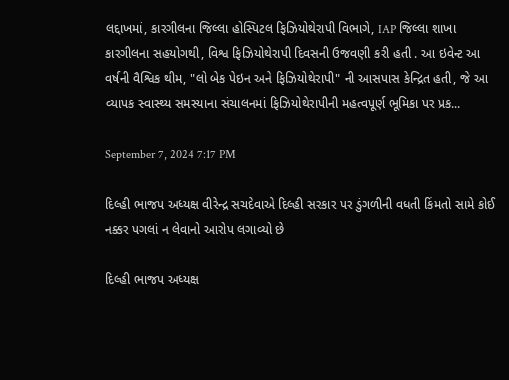લદ્દાખમાં, કારગીલના જિલ્લા હોસ્પિટલ ફિઝિયોથેરાપી વિભાગે, IAP જિલ્લા શાખા કારગીલના સહયોગથી, વિશ્વ ફિઝિયોથેરાપી દિવસની ઉજવણી કરી હતી . આ ઇવેન્ટ આ વર્ષની વૈશ્વિક થીમ, "લો બેક પેઇન અને ફિઝિયોથેરાપી" ની આસપાસ કેન્દ્રિત હતી, જે આ વ્યાપક સ્વાસ્થ્ય સમસ્યાના સંચાલનમાં ફિઝિયોથેરાપીની મહત્વપૂર્ણ ભૂમિકા પર પ્રક...

September 7, 2024 7:17 PM

દિલ્હી ભાજપ અધ્યક્ષ વીરેન્દ્ર સચદેવાએ દિલ્હી સરકાર પર ડુંગળીની વધતી કિંમતો સામે કોઈ નક્કર પગલાં ન લેવાનો આરોપ લગાવ્યો છે

દિલ્હી ભાજપ અધ્યક્ષ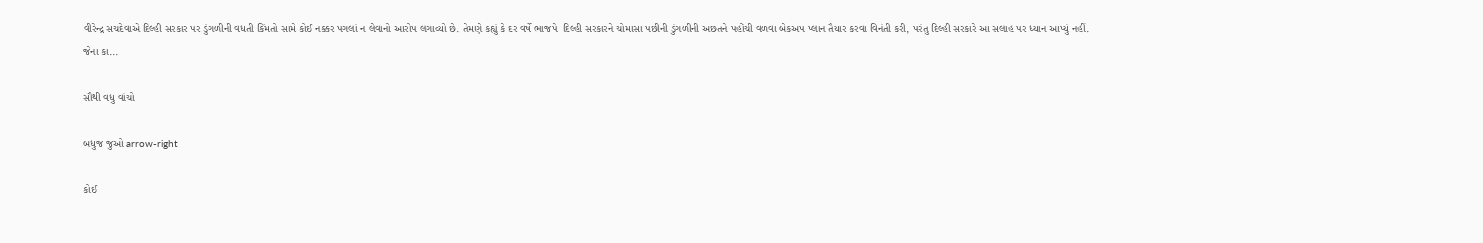વીરેન્દ્ર સચદેવાએ દિલ્હી સરકાર પર ડુંગળીની વધતી કિંમતો સામે કોઈ નક્કર પગલાં ન લેવાનો આરોપ લગાવ્યો છે. તેમણે કહ્યું કે દર વર્ષે ભાજપે  દિલ્હી સરકારને ચોમાસા પછીની ડુંગળીની અછતને પહોંચી વળવા બેકઅપ પ્લાન તૈયાર કરવા વિનંતી કરી, પરંતુ દિલ્હી સરકારે આ સલાહ પર ધ્યાન આપ્યું નહીં. જેના કા...

સૌથી વધુ વાંચો

બધુજ જુઓ arrow-right

કોઈ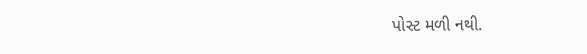પોસ્ટ મળી નથી.